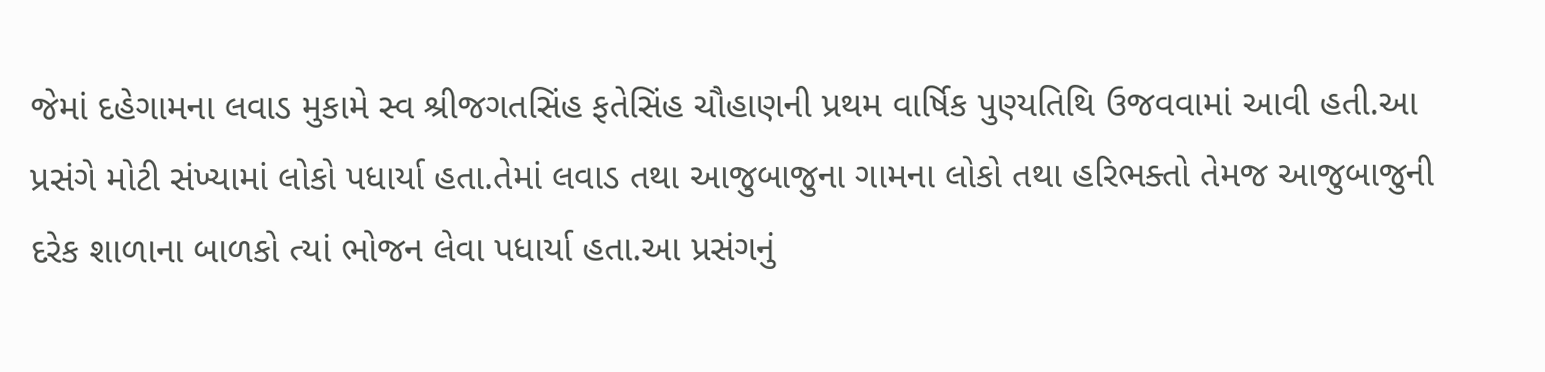જેમાં દહેગામના લવાડ મુકામે સ્વ શ્રીજગતસિંહ ફતેસિંહ ચૌહાણની પ્રથમ વાર્ષિક પુણ્યતિથિ ઉજવવામાં આવી હતી.આ પ્રસંગે મોટી સંખ્યામાં લોકો પધાર્યા હતા.તેમાં લવાડ તથા આજુબાજુના ગામના લોકો તથા હરિભક્તો તેમજ આજુબાજુની દરેક શાળાના બાળકો ત્યાં ભોજન લેવા પધાર્યા હતા.આ પ્રસંગનું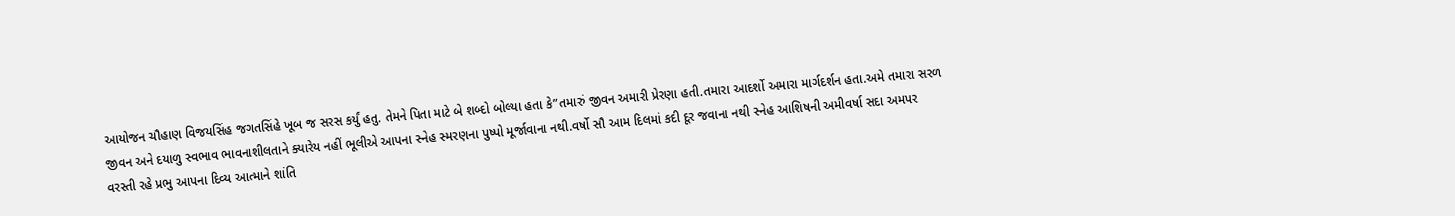આયોજન ચૌહાણ વિજયસિંહ જગતસિંહે ખૂબ જ સરસ કર્યું હતુ. તેમને પિતા માટે બે શબ્દો બોલ્યા હતા કે”તમારું જીવન અમારી પ્રેરણા હતી.તમારા આદર્શો અમારા માર્ગદર્શન હતા.અમે તમારા સરળ જીવન અને દયાળુ સ્વભાવ ભાવનાશીલતાને ક્યારેય નહીં ભૂલીએ આપના સ્નેહ સ્મરણના પુષ્પો મૂર્જાવાના નથી.વર્ષો સૌ આમ દિલમાં કદી દૂર જવાના નથી સ્નેહ આશિષની અમીવર્ષા સદા અમપર વરસ્તી રહે પ્રભુ આપના દિવ્ય આત્માને શાંતિ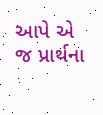આપે એ જ પ્રાર્થના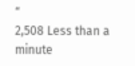“
2,508 Less than a minute